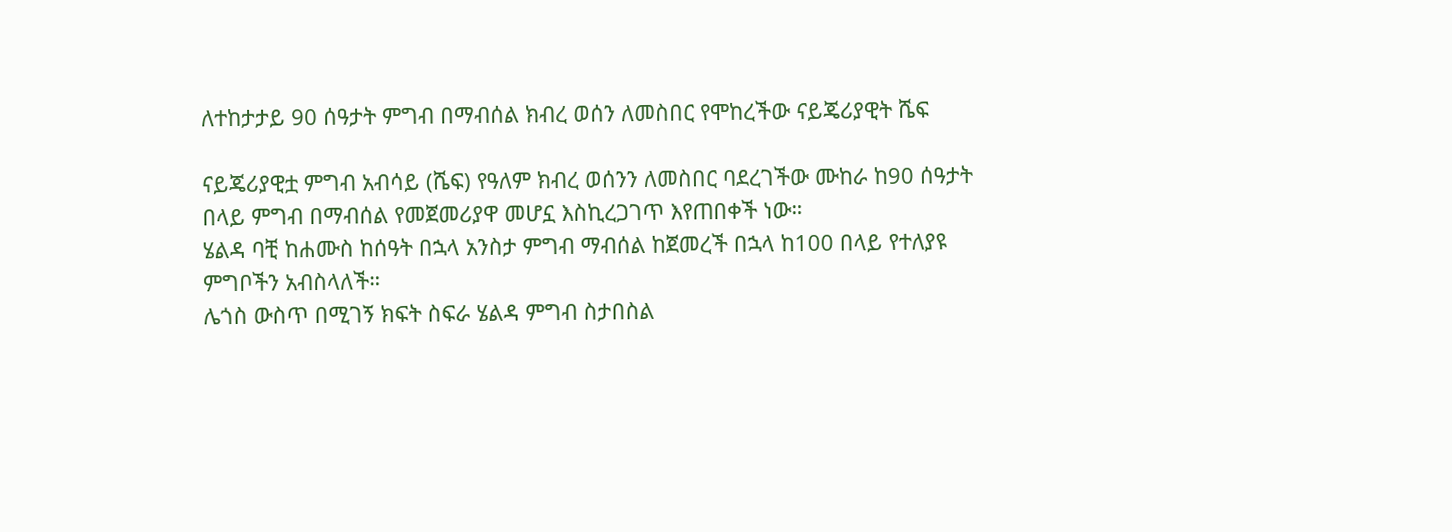ለተከታታይ 90 ሰዓታት ምግብ በማብሰል ክብረ ወሰን ለመስበር የሞከረችው ናይጄሪያዊት ሼፍ

ናይጄሪያዊቷ ምግብ አብሳይ (ሼፍ) የዓለም ክብረ ወሰንን ለመስበር ባደረገችው ሙከራ ከ90 ሰዓታት በላይ ምግብ በማብሰል የመጀመሪያዋ መሆኗ እስኪረጋገጥ እየጠበቀች ነው።
ሄልዳ ባቺ ከሐሙስ ከሰዓት በኋላ አንስታ ምግብ ማብሰል ከጀመረች በኋላ ከ100 በላይ የተለያዩ ምግቦችን አብስላለች።
ሌጎስ ውስጥ በሚገኝ ክፍት ስፍራ ሄልዳ ምግብ ስታበስል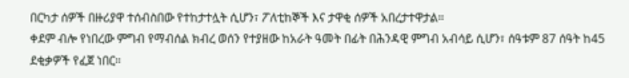በርካታ ሰዎች በዙሪያዋ ተሰብስበው የተከታተሏት ሲሆን፣ ፖለቲከኞች እና ታዋቂ ሰዎች አበረታተዋታል።
ቀደም ብሎ የነበረው ምግብ የማብሰል ክብረ ወሰን የተያዘው ከአራት ዓመት በፊት በሕንዳዊ ምግብ አብሳይ ሲሆን፣ ሰዓቱም 87 ሰዓት ከ45 ደቂቃዎች የፈጀ ነበር።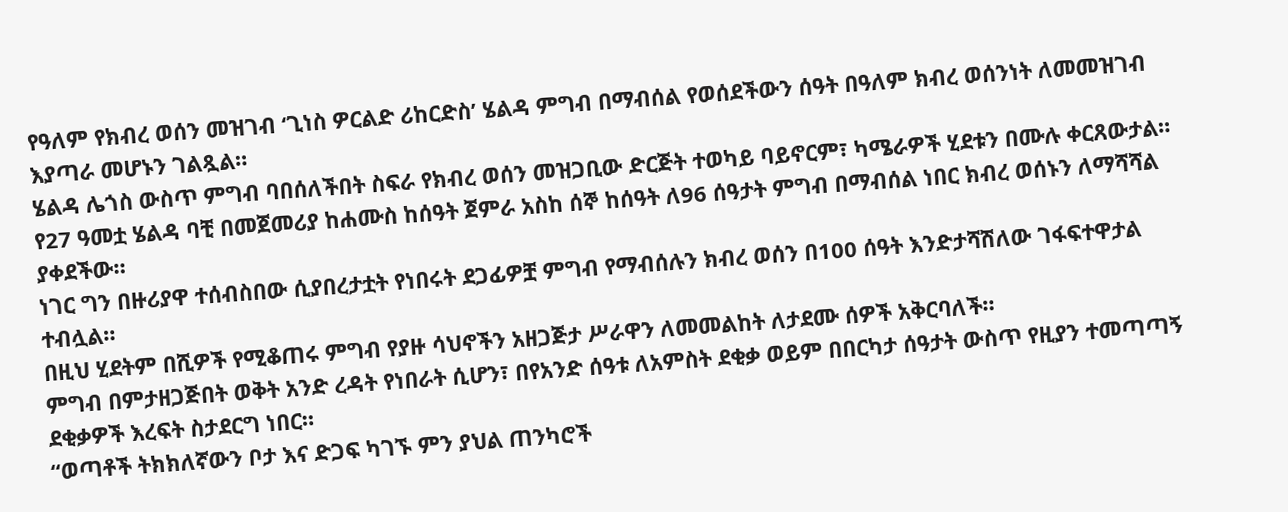የዓለም የክብረ ወሰን መዝገብ ‘ጊነስ ዎርልድ ሪከርድስ’ ሄልዳ ምግብ በማብሰል የወሰደችውን ሰዓት በዓለም ክብረ ወሰንነት ለመመዝገብ እያጣራ መሆኑን ገልጿል።
ሄልዳ ሌጎስ ውስጥ ምግብ ባበሰለችበት ስፍራ የክብረ ወሰን መዝጋቢው ድርጅት ተወካይ ባይኖርም፣ ካሜራዎች ሂደቱን በሙሉ ቀርጸውታል።
የ27 ዓመቷ ሄልዳ ባቺ በመጀመሪያ ከሐሙስ ከሰዓት ጀምራ አስከ ሰኞ ከሰዓት ለ96 ሰዓታት ምግብ በማብሰል ነበር ክብረ ወሰኑን ለማሻሻል ያቀደችው።
ነገር ግን በዙሪያዋ ተሰብስበው ሲያበረታቷት የነበሩት ደጋፊዎቿ ምግብ የማብሰሉን ክብረ ወሰን በ100 ሰዓት እንድታሻሽለው ገፋፍተዋታል ተብሏል።
በዚህ ሂደትም በሺዎች የሚቆጠሩ ምግብ የያዙ ሳህኖችን አዘጋጅታ ሥራዋን ለመመልከት ለታደሙ ሰዎች አቅርባለች።
ምግብ በምታዘጋጅበት ወቅት አንድ ረዳት የነበራት ሲሆን፣ በየአንድ ሰዓቱ ለአምስት ደቂቃ ወይም በበርካታ ሰዓታት ውስጥ የዚያን ተመጣጣኝ ደቂቃዎች እረፍት ስታደርግ ነበር።
“ወጣቶች ትክክለኛውን ቦታ እና ድጋፍ ካገኙ ምን ያህል ጠንካሮች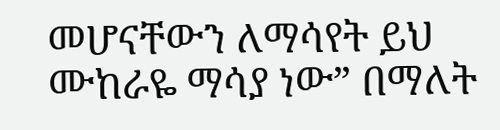መሆናቸውን ለማሳየት ይህ ሙከራዬ ማሳያ ነው” በማለት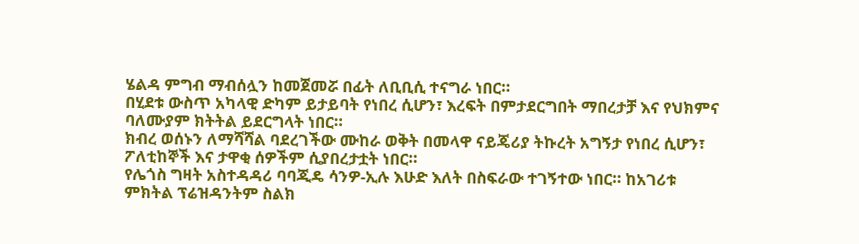ሄልዳ ምግብ ማብሰሏን ከመጀመሯ በፊት ለቢቢሲ ተናግራ ነበር።
በሂደቱ ውስጥ አካላዊ ድካም ይታይባት የነበረ ሲሆን፣ እረፍት በምታደርግበት ማበረታቻ እና የህክምና ባለሙያም ክትትል ይደርግላት ነበር።
ክብረ ወሰኑን ለማሻሻል ባደረገችው ሙከራ ወቅት በመላዋ ናይጄሪያ ትኩረት አግኝታ የነበረ ሲሆን፣ ፖለቲከኞች እና ታዋቂ ሰዎችም ሲያበረታቷት ነበር።
የሌጎስ ግዛት አስተዳዳሪ ባባጂዴ ሳንዎ-ኢሉ እሁድ እለት በስፍራው ተገኝተው ነበር። ከአገሪቱ ምክትል ፕሬዝዳንትም ስልክ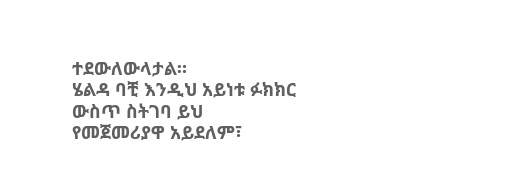ተደውለውላታል።
ሄልዳ ባቺ እንዲህ አይነቱ ፉክክር ውስጥ ስትገባ ይህ የመጀመሪያዋ አይደለም፣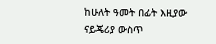ከሁለት ዓመት በፊት እዚያው ናይጄሪያ ውስጥ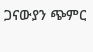ጋናውያን ጭምር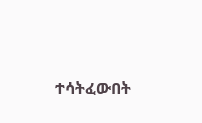ተሳትፈውበት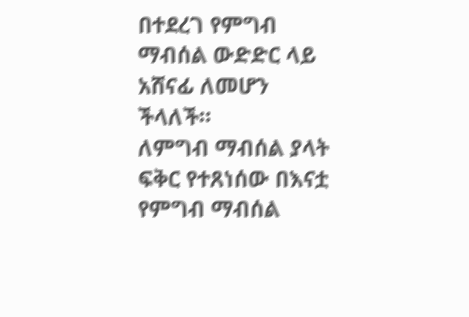በተደረገ የምግብ ማብሰል ውድድር ላይ አሸናፊ ለመሆን ችላለች።
ለምግብ ማብሰል ያላት ፍቅር የተጸነሰው በእናቷ የምግብ ማብሰል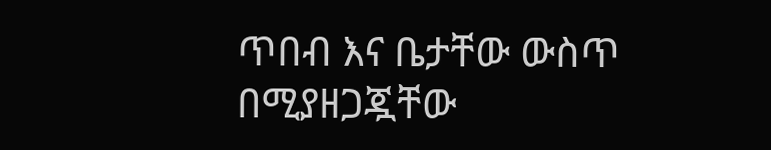ጥበብ እና ቤታቸው ውስጥ በሚያዘጋጇቸው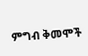ምግብ ቅመሞች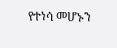የተነሳ መሆኑን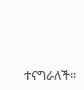ተናግራለች።